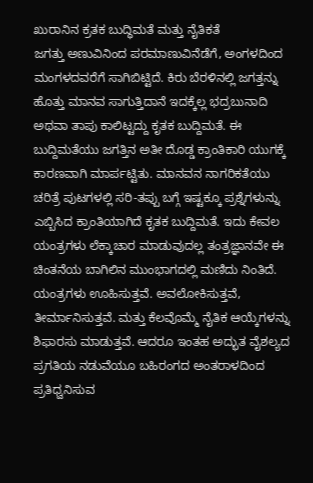ಖುರಾನಿನ ಕ್ರತಕ ಬುದ್ಧಿಮತೆ ಮತ್ತು ನೈತಿಕತೆ
ಜಗತ್ತು ಅಣುವಿನಿಂದ ಪರಮಾಣುವಿನೆಡೆಗೆ, ಅಂಗಳದಿಂದ ಮಂಗಳದವರೆಗೆ ಸಾಗಿಬಿಟ್ಟಿದೆ. ಕಿರು ಬೆರಳಿನಲ್ಲಿ ಜಗತ್ತನ್ನು ಹೊತ್ತು ಮಾನವ ಸಾಗುತ್ತಿದಾನೆ ಇದಕ್ಕೆಲ್ಲ ಭದ್ರಬುನಾದಿ ಅಥವಾ ತಾಪು ಕಾಲಿಟ್ಟದ್ದು ಕೃತಕ ಬುದ್ದಿಮತೆ. ಈ ಬುದ್ದಿಮತೆಯು ಜಗತ್ತಿನ ಅತೀ ದೊಡ್ಡ ಕ್ರಾಂತಿಕಾರಿ ಯುಗಕ್ಕೆ ಕಾರಣವಾಗಿ ಮಾರ್ಪಟ್ಟಿತು. ಮಾನವನ ನಾಗರಿಕತೆಯು ಚರಿತ್ರೆ ಪುಟಗಳಲ್ಲಿ ಸರಿ-ತಪ್ಪು ಬಗ್ಗೆ ಇಷ್ಟಕ್ಕೂ ಪ್ರಶ್ನೆಗಳುನ್ನು ಎಬ್ಬಿಸಿದ ಕ್ರಾಂತಿಯಾಗಿದೆ ಕೃತಕ ಬುದ್ದಿಮತೆ. ಇದು ಕೇವಲ ಯಂತ್ರಗಳು ಲೆಕ್ಕಾಚಾರ ಮಾಡುವುದಲ್ಲ ತಂತ್ರಜ್ಞಾನವೇ ಈ ಚಿಂತನೆಯ ಬಾಗಿಲಿನ ಮುಂಭಾಗದಲ್ಲಿ ಮಣಿದು ನಿಂತಿದೆ. ಯಂತ್ರಗಳು ಊಹಿಸುತ್ತವೆ. ಅವಲೋಕಿಸುತ್ತವೆ, ತೀರ್ಮಾನಿಸುತ್ತವೆ. ಮತ್ತು ಕೆಲವೊಮ್ಮೆ ನೈತಿಕ ಆಯ್ಕೆಗಳನ್ನು ಶಿಫಾರಸು ಮಾಡುತ್ತವೆ. ಆದರೂ ಇಂತಹ ಅದ್ಭುತ ವೈಶಲ್ಯದ ಪ್ರಗತಿಯ ನಡುವೆಯೂ ಬಹಿರಂಗದ ಅಂತರಾಳದಿಂದ ಪ್ರತಿಧ್ವನಿಸುವ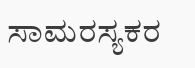ಸಾಮರಸ್ಯಕರ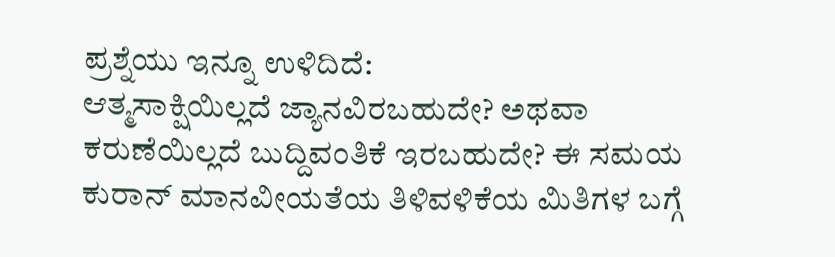ಪ್ರಶ್ನೆಯು ಇನ್ನೂ ಉಳಿದಿದೆ:
ಆತ್ಮಸಾಕ್ಷಿಯಿಲ್ಲದೆ ಜ್ಯಾನವಿರಬಹುದೇ? ಅಥವಾ ಕರುಣೆಯಿಲ್ಲದೆ ಬುದ್ದಿವಂತಿಕೆ ಇರಬಹುದೇ? ಈ ಸಮಯ ಕುರಾನ್ ಮಾನವೀಯತೆಯ ತಿಳಿವಳಿಕೆಯ ಮಿತಿಗಳ ಬಗ್ಗೆ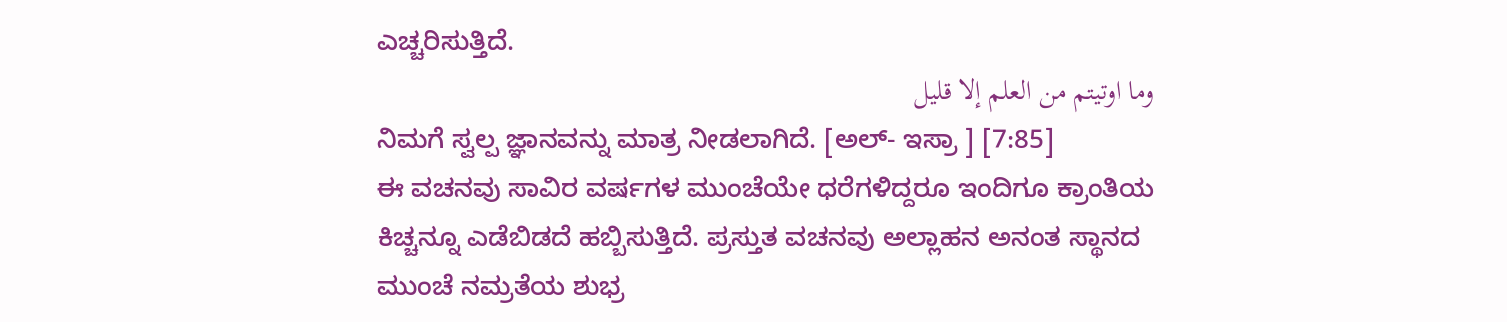ಎಚ್ಚರಿಸುತ್ತಿದೆ.
وما اوتيتم من العلم إلا قليل
ನಿಮಗೆ ಸ್ವಲ್ಪ ಜ್ಞಾನವನ್ನು ಮಾತ್ರ ನೀಡಲಾಗಿದೆ. [ಅಲ್- ಇಸ್ರಾ ] [7:85]
ಈ ವಚನವು ಸಾವಿರ ವರ್ಷಗಳ ಮುಂಚೆಯೇ ಧರೆಗಳಿದ್ದರೂ ಇಂದಿಗೂ ಕ್ರಾಂತಿಯ ಕಿಚ್ಚನ್ನೂ ಎಡೆಬಿಡದೆ ಹಬ್ಬಿಸುತ್ತಿದೆ. ಪ್ರಸ್ತುತ ವಚನವು ಅಲ್ಲಾಹನ ಅನಂತ ಸ್ಥಾನದ ಮುಂಚೆ ನಮ್ರತೆಯ ಶುಭ್ರ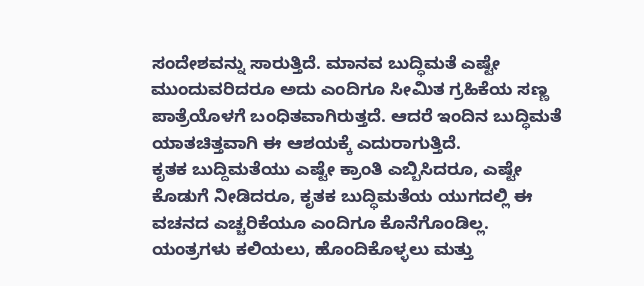ಸಂದೇಶವನ್ನು ಸಾರುತ್ತಿದೆ. ಮಾನವ ಬುದ್ಧಿಮತೆ ಎಷ್ಟೇ ಮುಂದುವರಿದರೂ ಅದು ಎಂದಿಗೂ ಸೀಮಿತ ಗ್ರಹಿಕೆಯ ಸಣ್ಣ ಪಾತ್ರೆಯೊಳಗೆ ಬಂಧಿತವಾಗಿರುತ್ತದೆ. ಆದರೆ ಇಂದಿನ ಬುದ್ಧಿಮತೆ ಯಾತಚಿತ್ತವಾಗಿ ಈ ಆಶಯಕ್ಕೆ ಎದುರಾಗುತ್ತಿದೆ.
ಕೃತಕ ಬುದ್ದಿಮತೆಯು ಎಷ್ಟೇ ಕ್ರಾಂತಿ ಎಬ್ಬಿಸಿದರೂ, ಎಷ್ಟೇ ಕೊಡುಗೆ ನೀಡಿದರೂ, ಕೃತಕ ಬುದ್ಧಿಮತೆಯ ಯುಗದಲ್ಲಿ ಈ ವಚನದ ಎಚ್ಚರಿಕೆಯೂ ಎಂದಿಗೂ ಕೊನೆಗೊಂಡಿಲ್ಲ. ಯಂತ್ರಗಳು ಕಲಿಯಲು, ಹೊಂದಿಕೊಳ್ಳಲು ಮತ್ತು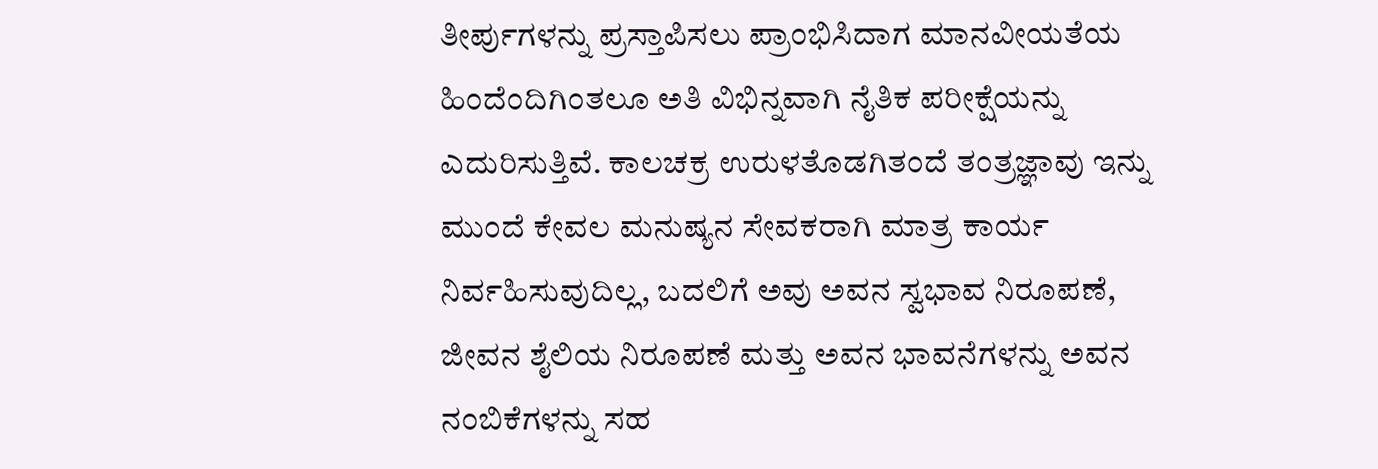ತೀರ್ಪುಗಳನ್ನು ಪ್ರಸ್ತಾಪಿಸಲು ಪ್ರಾಂಭಿಸಿದಾಗ ಮಾನವೀಯತೆಯ ಹಿಂದೆಂದಿಗಿಂತಲೂ ಅತಿ ವಿಭಿನ್ನವಾಗಿ ನೈತಿಕ ಪರೀಕ್ಷೆಯನ್ನು ಎದುರಿಸುತ್ತಿವೆ. ಕಾಲಚಕ್ರ ಉರುಳತೊಡಗಿತಂದೆ ತಂತ್ರಜ್ಞಾವು ಇನ್ನು ಮುಂದೆ ಕೇವಲ ಮನುಷ್ಯನ ಸೇವಕರಾಗಿ ಮಾತ್ರ ಕಾರ್ಯ ನಿರ್ವಹಿಸುವುದಿಲ್ಲ, ಬದಲಿಗೆ ಅವು ಅವನ ಸ್ವಭಾವ ನಿರೂಪಣೆ, ಜೀವನ ಶೈಲಿಯ ನಿರೂಪಣೆ ಮತ್ತು ಅವನ ಭಾವನೆಗಳನ್ನು ಅವನ ನಂಬಿಕೆಗಳನ್ನು ಸಹ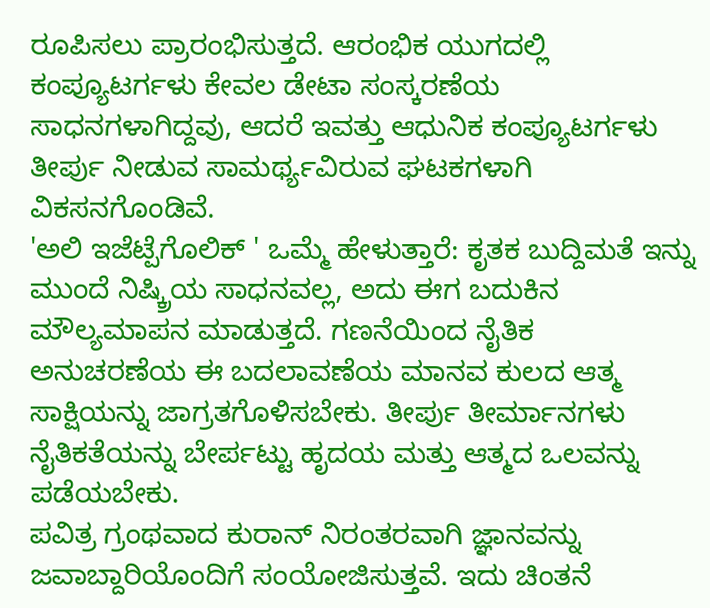ರೂಪಿಸಲು ಪ್ರಾರಂಭಿಸುತ್ತದೆ. ಆರಂಭಿಕ ಯುಗದಲ್ಲಿ ಕಂಪ್ಯೂಟರ್ಗಳು ಕೇವಲ ಡೇಟಾ ಸಂಸ್ಕರಣೆಯ ಸಾಧನಗಳಾಗಿದ್ದವು, ಆದರೆ ಇವತ್ತು ಆಧುನಿಕ ಕಂಪ್ಯೂಟರ್ಗಳು ತೀರ್ಪು ನೀಡುವ ಸಾಮರ್ಥ್ಯವಿರುವ ಘಟಕಗಳಾಗಿ ವಿಕಸನಗೊಂಡಿವೆ.
'ಅಲಿ ಇಜೆಟ್ಪೆಗೊಲಿಕ್ ' ಒಮ್ಮೆ ಹೇಳುತ್ತಾರೆ: ಕೃತಕ ಬುದ್ದಿಮತೆ ಇನ್ನು ಮುಂದೆ ನಿಷ್ಕ್ರಿಯ ಸಾಧನವಲ್ಲ, ಅದು ಈಗ ಬದುಕಿನ ಮೌಲ್ಯಮಾಪನ ಮಾಡುತ್ತದೆ. ಗಣನೆಯಿಂದ ನೈತಿಕ ಅನುಚರಣೆಯ ಈ ಬದಲಾವಣೆಯ ಮಾನವ ಕುಲದ ಆತ್ಮ ಸಾಕ್ಷಿಯನ್ನು ಜಾಗ್ರತಗೊಳಿಸಬೇಕು. ತೀರ್ಪು ತೀರ್ಮಾನಗಳು ನೈತಿಕತೆಯನ್ನು ಬೇರ್ಪಟ್ಟು ಹೃದಯ ಮತ್ತು ಆತ್ಮದ ಒಲವನ್ನು ಪಡೆಯಬೇಕು.
ಪವಿತ್ರ ಗ್ರಂಥವಾದ ಕುರಾನ್ ನಿರಂತರವಾಗಿ ಜ್ಞಾನವನ್ನು ಜವಾಬ್ದಾರಿಯೊಂದಿಗೆ ಸಂಯೋಜಿಸುತ್ತವೆ. ಇದು ಚಿಂತನೆ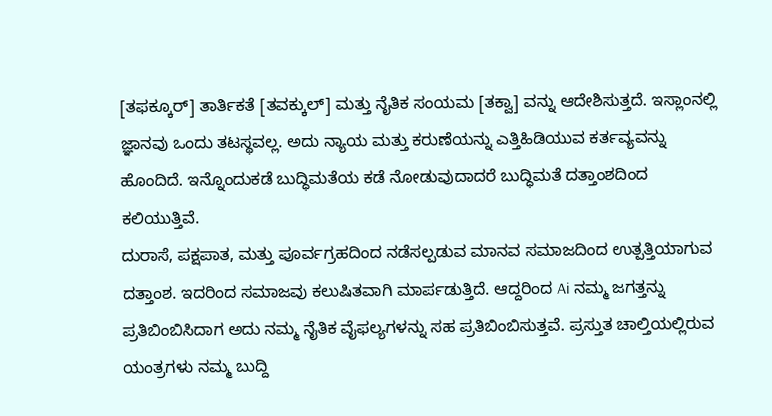[ತಫಕ್ಕೂರ್] ತಾರ್ತಿಕತೆ [ತವಕ್ಕುಲ್] ಮತ್ತು ನೈತಿಕ ಸಂಯಮ [ತಕ್ವಾ] ವನ್ನು ಆದೇಶಿಸುತ್ತದೆ. ಇಸ್ಲಾಂನಲ್ಲಿ ಜ್ಞಾನವು ಒಂದು ತಟಸ್ಥವಲ್ಲ. ಅದು ನ್ಯಾಯ ಮತ್ತು ಕರುಣೆಯನ್ನು ಎತ್ತಿಹಿಡಿಯುವ ಕರ್ತವ್ಯವನ್ನು ಹೊಂದಿದೆ. ಇನ್ನೊಂದುಕಡೆ ಬುದ್ಧಿಮತೆಯ ಕಡೆ ನೋಡುವುದಾದರೆ ಬುದ್ಧಿಮತೆ ದತ್ತಾಂಶದಿಂದ ಕಲಿಯುತ್ತಿವೆ.
ದುರಾಸೆ, ಪಕ್ಷಪಾತ, ಮತ್ತು ಪೂರ್ವಗ್ರಹದಿಂದ ನಡೆಸಲ್ಪಡುವ ಮಾನವ ಸಮಾಜದಿಂದ ಉತ್ಪತ್ತಿಯಾಗುವ ದತ್ತಾಂಶ. ಇದರಿಂದ ಸಮಾಜವು ಕಲುಷಿತವಾಗಿ ಮಾರ್ಪಡುತ್ತಿದೆ. ಆದ್ದರಿಂದ Ai ನಮ್ಮ ಜಗತ್ತನ್ನು ಪ್ರತಿಬಿಂಬಿಸಿದಾಗ ಅದು ನಮ್ಮ ನೈತಿಕ ವೈಫಲ್ಯಗಳನ್ನು ಸಹ ಪ್ರತಿಬಿಂಬಿಸುತ್ತವೆ. ಪ್ರಸ್ತುತ ಚಾಲ್ತಿಯಲ್ಲಿರುವ ಯಂತ್ರಗಳು ನಮ್ಮ ಬುದ್ದಿ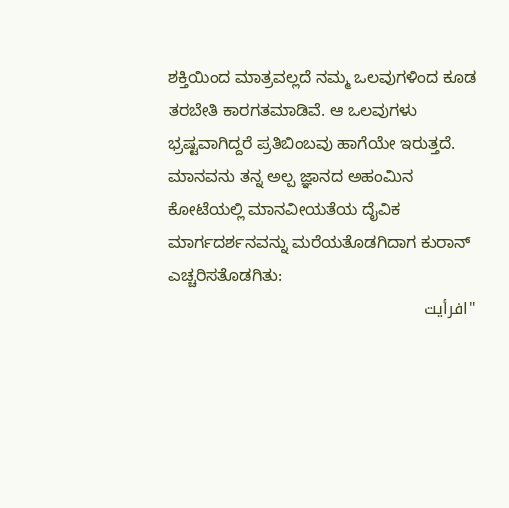ಶಕ್ತಿಯಿಂದ ಮಾತ್ರವಲ್ಲದೆ ನಮ್ಮ ಒಲವುಗಳಿಂದ ಕೂಡ ತರಬೇತಿ ಕಾರಗತಮಾಡಿವೆ. ಆ ಒಲವುಗಳು ಭ್ರಷ್ಟವಾಗಿದ್ದರೆ ಪ್ರತಿಬಿಂಬವು ಹಾಗೆಯೇ ಇರುತ್ತದೆ.
ಮಾನವನು ತನ್ನ ಅಲ್ಪ ಜ್ಞಾನದ ಅಹಂಮಿನ ಕೋಟೆಯಲ್ಲಿ ಮಾನವೀಯತೆಯ ದೈವಿಕ ಮಾರ್ಗದರ್ಶನವನ್ನು ಮರೆಯತೊಡಗಿದಾಗ ಕುರಾನ್ ಎಚ್ಚರಿಸತೊಡಗಿತು:
"افرأيت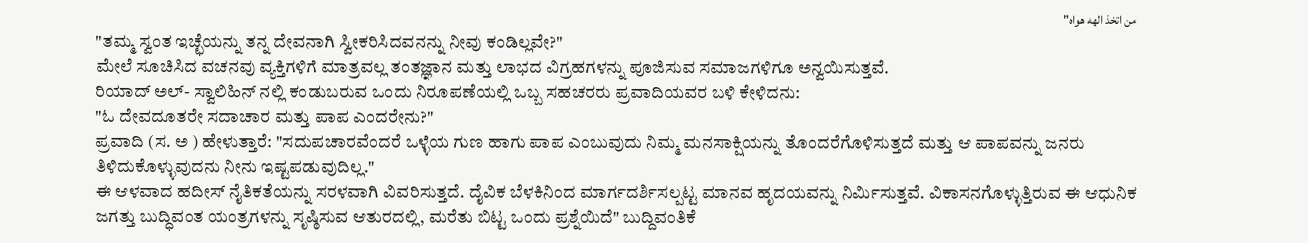من اتخذ الهه هواه"
"ತಮ್ಮ ಸ್ವಂತ ಇಚ್ಛೆಯನ್ನು ತನ್ನ ದೇವನಾಗಿ ಸ್ವೀಕರಿಸಿದವನನ್ನು ನೀವು ಕಂಡಿಲ್ಲವೇ?"
ಮೇಲೆ ಸೂಚಿಸಿದ ವಚನವು ವ್ಯಕ್ತಿಗಳಿಗೆ ಮಾತ್ರವಲ್ಲ ತಂತಜ್ಞಾನ ಮತ್ತು ಲಾಭದ ವಿಗ್ರಹಗಳನ್ನು ಪೂಜಿಸುವ ಸಮಾಜಗಳಿಗೂ ಅನ್ವಯಿಸುತ್ತವೆ.
ರಿಯಾದ್ ಅಲ್- ಸ್ವಾಲಿಹಿನ್ ನಲ್ಲಿ ಕಂಡುಬರುವ ಒಂದು ನಿರೂಪಣೆಯಲ್ಲಿ ಒಬ್ಬ ಸಹಚರರು ಪ್ರವಾದಿಯವರ ಬಳಿ ಕೇಳಿದನು:
"ಓ ದೇವದೂತರೇ ಸದಾಚಾರ ಮತ್ತು ಪಾಪ ಎಂದರೇನು?"
ಪ್ರವಾದಿ (ಸ. ಅ ) ಹೇಳುತ್ತಾರೆ: "ಸದುಪಚಾರವೆಂದರೆ ಒಳ್ಳೆಯ ಗುಣ ಹಾಗು ಪಾಪ ಎಂಬುವುದು ನಿಮ್ಮ ಮನಸಾಕ್ಷಿಯನ್ನು ತೊಂದರೆಗೊಳಿಸುತ್ತದೆ ಮತ್ತು ಆ ಪಾಪವನ್ನು ಜನರು ತಿಳಿದುಕೊಳ್ಳುವುದನು ನೀನು ಇಷ್ಟಪಡುವುದಿಲ್ಲ."
ಈ ಆಳವಾದ ಹದೀಸ್ ನೈತಿಕತೆಯನ್ನು ಸರಳವಾಗಿ ವಿವರಿಸುತ್ತದೆ. ದೈವಿಕ ಬೆಳಕಿನಿಂದ ಮಾರ್ಗದರ್ಶಿಸಲ್ಪಟ್ಟ ಮಾನವ ಹೃದಯವನ್ನು ನಿರ್ಮಿಸುತ್ತವೆ. ವಿಕಾಸನಗೊಳ್ಳುತ್ತಿರುವ ಈ ಆಧುನಿಕ ಜಗತ್ತು ಬುದ್ಧಿವಂತ ಯಂತ್ರಗಳನ್ನು ಸೃಷ್ಠಿಸುವ ಆತುರದಲ್ಲಿ, ಮರೆತು ಬಿಟ್ಟ ಒಂದು ಪ್ರಶ್ನೆಯಿದೆ" ಬುದ್ದಿವಂತಿಕೆ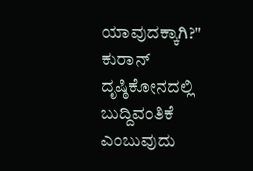ಯಾವುದಕ್ಕಾಗಿ?"
ಕುರಾನ್ ದೃಷ್ಠಿಕೋನದಲ್ಲಿ ಬುದ್ದಿವಂತಿಕೆ ಎಂಬುವುದು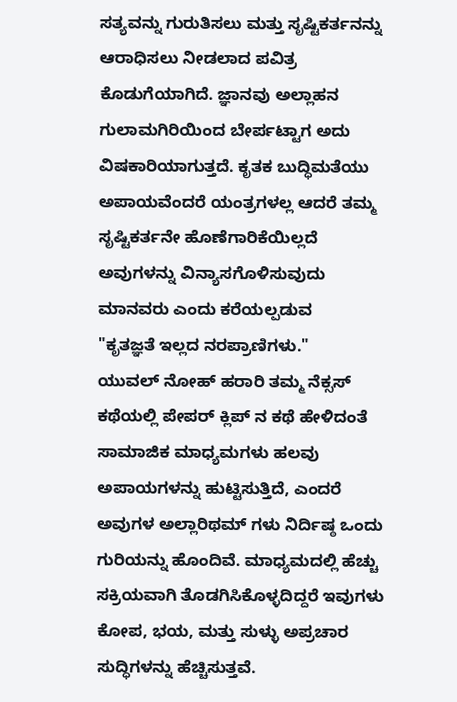ಸತ್ಯವನ್ನು ಗುರುತಿಸಲು ಮತ್ತು ಸೃಷ್ಟಿಕರ್ತನನ್ನು ಆರಾಧಿಸಲು ನೀಡಲಾದ ಪವಿತ್ರ ಕೊಡುಗೆಯಾಗಿದೆ. ಜ್ಞಾನವು ಅಲ್ಲಾಹನ ಗುಲಾಮಗಿರಿಯಿಂದ ಬೇರ್ಪಟ್ಟಾಗ ಅದು ವಿಷಕಾರಿಯಾಗುತ್ತದೆ. ಕೃತಕ ಬುದ್ಧಿಮತೆಯು ಅಪಾಯವೆಂದರೆ ಯಂತ್ರಗಳಲ್ಲ ಆದರೆ ತಮ್ಮ ಸೃಷ್ಟಿಕರ್ತನೇ ಹೊಣೆಗಾರಿಕೆಯಿಲ್ಲದೆ ಅವುಗಳನ್ನು ವಿನ್ಯಾಸಗೊಳಿಸುವುದು ಮಾನವರು ಎಂದು ಕರೆಯಲ್ಪಡುವ
"ಕೃತಜ್ಞತೆ ಇಲ್ಲದ ನರಪ್ರಾಣಿಗಳು."
ಯುವಲ್ ನೋಹ್ ಹರಾರಿ ತಮ್ಮ ನೆಕ್ಸಸ್ ಕಥೆಯಲ್ಲಿ ಪೇಪರ್ ಕ್ಲಿಪ್ ನ ಕಥೆ ಹೇಳಿದಂತೆ ಸಾಮಾಜಿಕ ಮಾಧ್ಯಮಗಳು ಹಲವು ಅಪಾಯಗಳನ್ನು ಹುಟ್ಟಿಸುತ್ತಿದೆ, ಎಂದರೆ ಅವುಗಳ ಅಲ್ಲಾರಿಥಮ್ ಗಳು ನಿರ್ದಿಷ್ಠ ಒಂದು ಗುರಿಯನ್ನು ಹೊಂದಿವೆ. ಮಾಧ್ಯಮದಲ್ಲಿ ಹೆಚ್ಚು ಸಕ್ರಿಯವಾಗಿ ತೊಡಗಿಸಿಕೊಳ್ಳದಿದ್ದರೆ ಇವುಗಳು ಕೋಪ, ಭಯ, ಮತ್ತು ಸುಳ್ಳು ಅಪ್ರಚಾರ ಸುದ್ಧಿಗಳನ್ನು ಹೆಚ್ಚಿಸುತ್ತವೆ.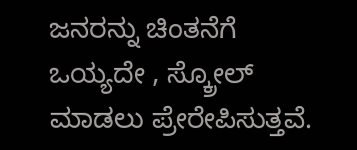ಜನರನ್ನು ಚಿಂತನೆಗೆ ಒಯ್ಯದೇ , ಸ್ಕ್ರೋಲ್ ಮಾಡಲು ಪ್ರೇರೇಪಿಸುತ್ತವೆ.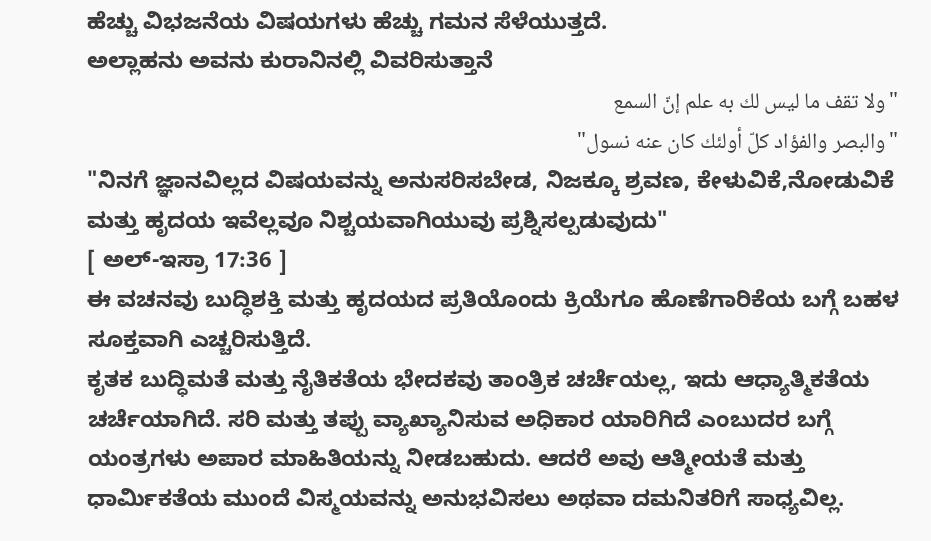ಹೆಚ್ಚು ವಿಭಜನೆಯ ವಿಷಯಗಳು ಹೆಚ್ಚು ಗಮನ ಸೆಳೆಯುತ್ತದೆ.
ಅಲ್ಲಾಹನು ಅವನು ಕುರಾನಿನಲ್ಲಿ ವಿವರಿಸುತ್ತಾನೆ
"ولا تقف ما ليس لك به علم إنّ السمع
"والبصر والفؤاد كلّ أولئك كان عنه نسول"
"ನಿನಗೆ ಜ್ಞಾನವಿಲ್ಲದ ವಿಷಯವನ್ನು ಅನುಸರಿಸಬೇಡ, ನಿಜಕ್ಕೂ ಶ್ರವಣ, ಕೇಳುವಿಕೆ,ನೋಡುವಿಕೆ ಮತ್ತು ಹೃದಯ ಇವೆಲ್ಲವೂ ನಿಶ್ಚಯವಾಗಿಯುವು ಪ್ರಶ್ನಿಸಲ್ಪಡುವುದು"
[ ಅಲ್-ಇಸ್ರಾ 17:36 ]
ಈ ವಚನವು ಬುದ್ಧಿಶಕ್ತಿ ಮತ್ತು ಹೃದಯದ ಪ್ರತಿಯೊಂದು ಕ್ರಿಯೆಗೂ ಹೊಣೆಗಾರಿಕೆಯ ಬಗ್ಗೆ ಬಹಳ ಸೂಕ್ತವಾಗಿ ಎಚ್ಚರಿಸುತ್ತಿದೆ.
ಕೃತಕ ಬುದ್ಧಿಮತೆ ಮತ್ತು ನೈತಿಕತೆಯ ಭೇದಕವು ತಾಂತ್ರಿಕ ಚರ್ಚೆಯಲ್ಲ, ಇದು ಆಧ್ಯಾತ್ಮಿಕತೆಯ ಚರ್ಚೆಯಾಗಿದೆ. ಸರಿ ಮತ್ತು ತಪ್ಪು ವ್ಯಾಖ್ಯಾನಿಸುವ ಅಧಿಕಾರ ಯಾರಿಗಿದೆ ಎಂಬುದರ ಬಗ್ಗೆ ಯಂತ್ರಗಳು ಅಪಾರ ಮಾಹಿತಿಯನ್ನು ನೀಡಬಹುದು. ಆದರೆ ಅವು ಆತ್ಮೀಯತೆ ಮತ್ತು ಧಾರ್ಮಿಕತೆಯ ಮುಂದೆ ವಿಸ್ಮಯವನ್ನು ಅನುಭವಿಸಲು ಅಥವಾ ದಮನಿತರಿಗೆ ಸಾಧ್ಯವಿಲ್ಲ.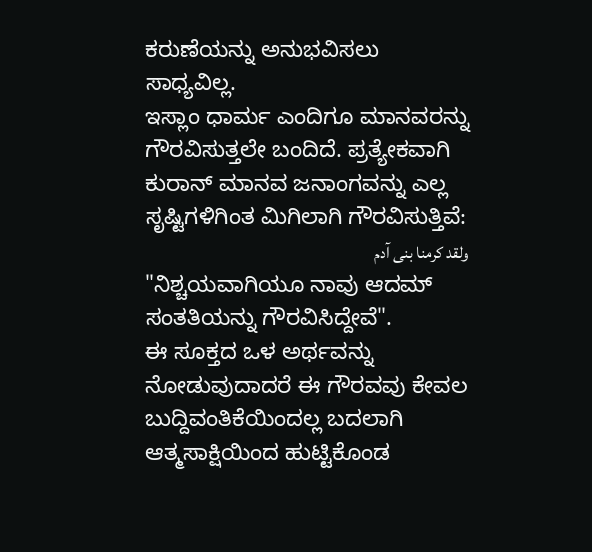ಕರುಣೆಯನ್ನು ಅನುಭವಿಸಲು ಸಾಧ್ಯವಿಲ್ಲ.
ಇಸ್ಲಾಂ ಧಾರ್ಮ ಎಂದಿಗೂ ಮಾನವರನ್ನು ಗೌರವಿಸುತ್ತಲೇ ಬಂದಿದೆ. ಪ್ರತ್ಯೇಕವಾಗಿ ಕುರಾನ್ ಮಾನವ ಜನಾಂಗವನ್ನು ಎಲ್ಲ ಸೃಷ್ಟಿಗಳಿಗಿಂತ ಮಿಗಿಲಾಗಿ ಗೌರವಿಸುತ್ತಿವೆ:
ولقد كرمنا بنى آدم
"ನಿಶ್ಚಯವಾಗಿಯೂ ನಾವು ಆದಮ್ ಸಂತತಿಯನ್ನು ಗೌರವಿಸಿದ್ದೇವೆ".
ಈ ಸೂಕ್ತದ ಒಳ ಅರ್ಥವನ್ನು ನೋಡುವುದಾದರೆ ಈ ಗೌರವವು ಕೇವಲ ಬುದ್ದಿವಂತಿಕೆಯಿಂದಲ್ಲ ಬದಲಾಗಿ ಆತ್ಮಸಾಕ್ಷಿಯಿಂದ ಹುಟ್ಟಿಕೊಂಡ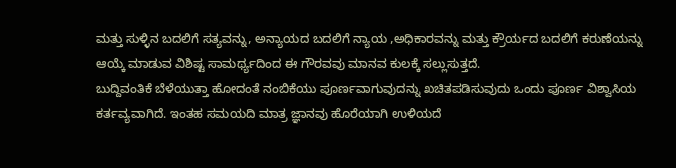ಮತ್ತು ಸುಳ್ಳಿನ ಬದಲಿಗೆ ಸತ್ಯವನ್ನು, ಅನ್ಯಾಯದ ಬದಲಿಗೆ ನ್ಯಾಯ ,ಅಧಿಕಾರವನ್ನು ಮತ್ತು ಕ್ರೌರ್ಯದ ಬದಲಿಗೆ ಕರುಣೆಯನ್ನು ಆಯ್ಕೆ ಮಾಡುವ ವಿಶಿಷ್ಟ ಸಾಮರ್ಥ್ಯದಿಂದ ಈ ಗೌರವವು ಮಾನವ ಕುಲಕ್ಕೆ ಸಲ್ಲುಸುತ್ತದೆ.
ಬುದ್ದಿವಂತಿಕೆ ಬೆಳೆಯುತ್ತಾ ಹೋದಂತೆ ನಂಬಿಕೆಯು ಪೂರ್ಣವಾಗುವುದನ್ನು ಖಚಿತಪಡಿಸುವುದು ಒಂದು ಪೂರ್ಣ ವಿಶ್ವಾಸಿಯ ಕರ್ತವ್ಯವಾಗಿದೆ. ಇಂತಹ ಸಮಯದಿ ಮಾತ್ರ ಜ್ಞಾನವು ಹೊರೆಯಾಗಿ ಉಳಿಯದೆ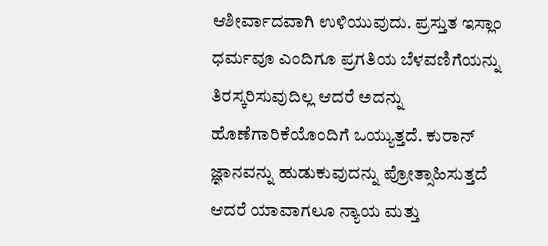ಆಶೀರ್ವಾದವಾಗಿ ಉಳಿಯುವುದು. ಪ್ರಸ್ತುತ ಇಸ್ಲಾಂ ಧರ್ಮವೂ ಎಂದಿಗೂ ಪ್ರಗತಿಯ ಬೆಳವಣಿಗೆಯನ್ನು ತಿರಸ್ಕರಿಸುವುದಿಲ್ಲ ಆದರೆ ಅದನ್ನು ಹೊಣೆಗಾರಿಕೆಯೊಂದಿಗೆ ಒಯ್ಯುತ್ತದೆ. ಕುರಾನ್ ಜ್ಞಾನವನ್ನು ಹುಡುಕುವುದನ್ನು ಪ್ರೋತ್ಸಾಹಿಸುತ್ತದೆ ಆದರೆ ಯಾವಾಗಲೂ ನ್ಯಾಯ ಮತ್ತು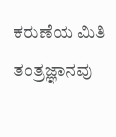ಕರುಣೆಯ ಮಿತಿ ತಂತ್ರಜ್ಞಾನವು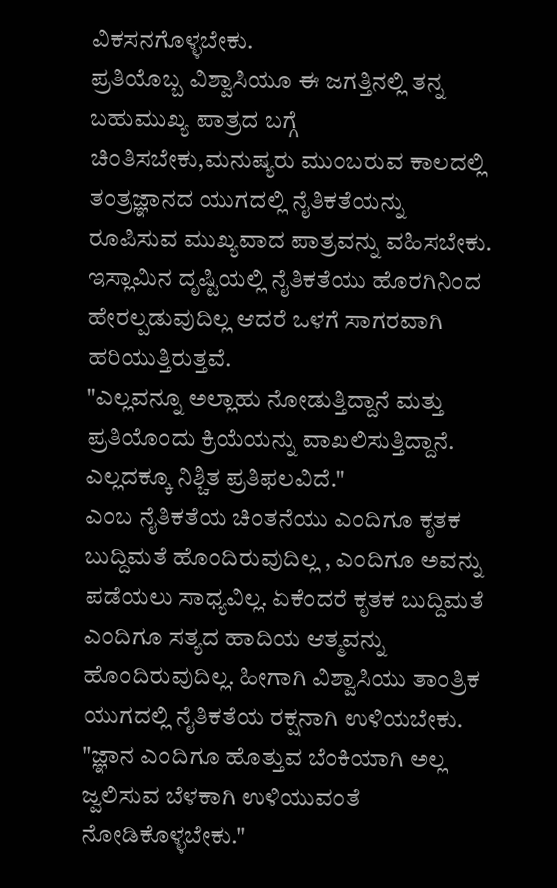ವಿಕಸನಗೊಳ್ಳಬೇಕು.
ಪ್ರತಿಯೊಬ್ಬ ವಿಶ್ವಾಸಿಯೂ ಈ ಜಗತ್ತಿನಲ್ಲಿ ತನ್ನ ಬಹುಮುಖ್ಯ ಪಾತ್ರದ ಬಗ್ಗೆ ಚಿಂತಿಸಬೇಕು,ಮನುಷ್ಯರು ಮುಂಬರುವ ಕಾಲದಲ್ಲಿ ತಂತ್ರಜ್ಞಾನದ ಯುಗದಲ್ಲಿ ನೈತಿಕತೆಯನ್ನು ರೂಪಿಸುವ ಮುಖ್ಯವಾದ ಪಾತ್ರವನ್ನು ವಹಿಸಬೇಕು. ಇಸ್ಲಾಮಿನ ದೃಷ್ಟಿಯಲ್ಲಿ ನೈತಿಕತೆಯು ಹೊರಗಿನಿಂದ ಹೇರಲ್ಪಡುವುದಿಲ್ಲ ಆದರೆ ಒಳಗೆ ಸಾಗರವಾಗಿ ಹರಿಯುತ್ತಿರುತ್ತವೆ.
"ಎಲ್ಲವನ್ನೂ ಅಲ್ಲಾಹು ನೋಡುತ್ತಿದ್ದಾನೆ ಮತ್ತು ಪ್ರತಿಯೊಂದು ಕ್ರಿಯೆಯನ್ನು ವಾಖಲಿಸುತ್ತಿದ್ದಾನೆ. ಎಲ್ಲದಕ್ಕೂ ನಿಶ್ಚಿತ ಪ್ರತಿಫಲವಿದೆ."
ಎಂಬ ನೈತಿಕತೆಯ ಚಿಂತನೆಯು ಎಂದಿಗೂ ಕೃತಕ ಬುದ್ದಿಮತೆ ಹೊಂದಿರುವುದಿಲ್ಲ , ಎಂದಿಗೂ ಅವನ್ನು ಪಡೆಯಲು ಸಾಧ್ಯವಿಲ್ಲ. ಏಕೆಂದರೆ ಕೃತಕ ಬುದ್ದಿಮತೆ ಎಂದಿಗೂ ಸತ್ಯದ ಹಾದಿಯ ಆತ್ಮವನ್ನು ಹೊಂದಿರುವುದಿಲ್ಲ. ಹೀಗಾಗಿ ವಿಶ್ವಾಸಿಯು ತಾಂತ್ರಿಕ ಯುಗದಲ್ಲಿ ನೈತಿಕತೆಯ ರಕ್ಷನಾಗಿ ಉಳಿಯಬೇಕು.
"ಜ್ಞಾನ ಎಂದಿಗೂ ಹೊತ್ತುವ ಬೆಂಕಿಯಾಗಿ ಅಲ್ಲ ಜ್ವಲಿಸುವ ಬೆಳಕಾಗಿ ಉಳಿಯುವಂತೆ ನೋಡಿಕೊಳ್ಳಬೇಕು."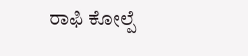ರಾಫಿ ಕೋಲ್ಪೆ